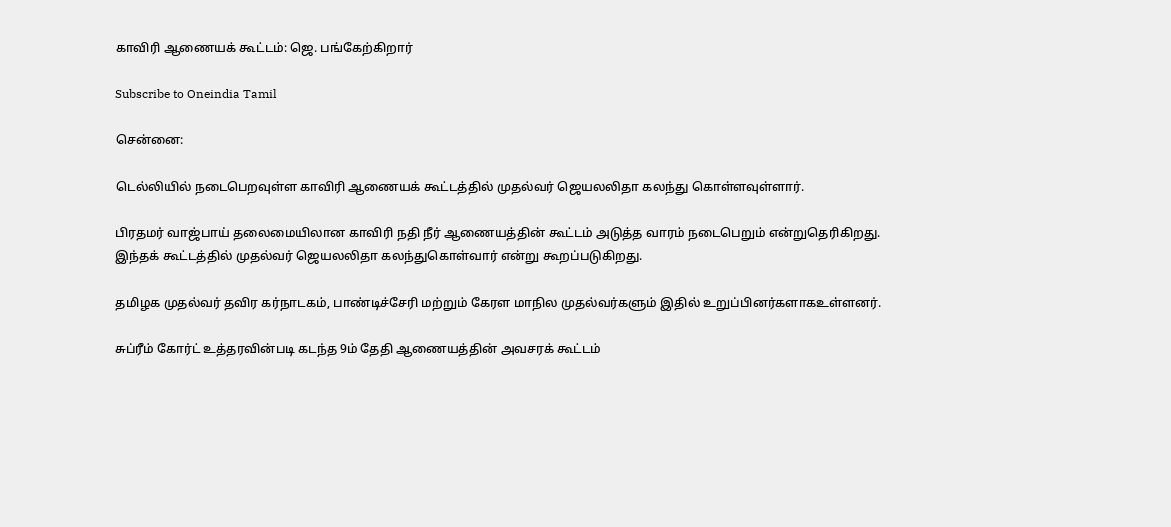காவிரி ஆணையக் கூட்டம்: ஜெ. பங்கேற்கிறார்

Subscribe to Oneindia Tamil

சென்னை:

டெல்லியில் நடைபெறவுள்ள காவிரி ஆணையக் கூட்டத்தில் முதல்வர் ஜெயலலிதா கலந்து கொள்ளவுள்ளார்.

பிரதமர் வாஜ்பாய் தலைமையிலான காவிரி நதி நீர் ஆணையத்தின் கூட்டம் அடுத்த வாரம் நடைபெறும் என்றுதெரிகிறது. இந்தக் கூட்டத்தில் முதல்வர் ஜெயலலிதா கலந்துகொள்வார் என்று கூறப்படுகிறது.

தமிழக முதல்வர் தவிர கர்நாடகம், பாண்டிச்சேரி மற்றும் கேரள மாநில முதல்வர்களும் இதில் உறுப்பினர்களாகஉள்ளனர்.

சுப்ரீம் கோர்ட் உத்தரவின்படி கடந்த 9ம் தேதி ஆணையத்தின் அவசரக் கூட்டம்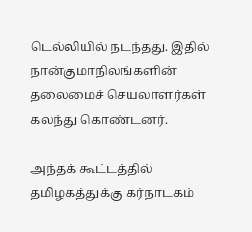டெல்லியில் நடந்தது. இதில் நான்குமாநிலங்களின் தலைமைச் செயலாளர்கள் கலந்து கொண்டனர்.

அந்தக் கூட்டத்தில் தமிழகத்துக்கு கர்நாடகம்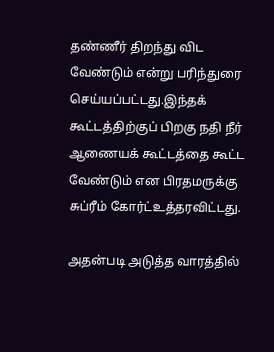தண்ணீர் திறந்து விட வேண்டும் என்று பரிந்துரை செய்யப்பட்டது.இந்தக் கூட்டத்திற்குப் பிறகு நதி நீர் ஆணையக் கூட்டத்தை கூட்ட வேண்டும் என பிரதமருக்கு சுப்ரீம் கோர்ட்உத்தரவிட்டது.

அதன்படி அடுத்த வாரத்தில்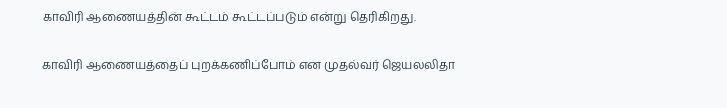காவிரி ஆணையத்தின் கூட்டம் கூட்டப்படும் என்று தெரிகிறது.

காவிரி ஆணையத்தைப் புறக்கணிப்போம் என முதல்வர் ஜெயலலிதா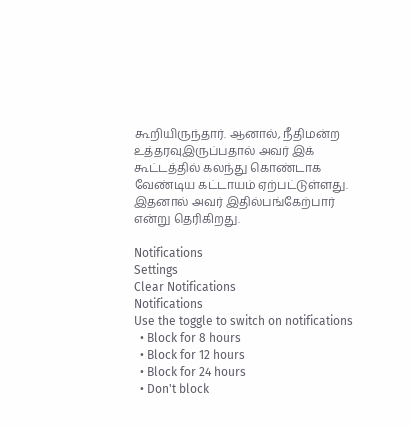கூறியிருந்தார். ஆனால், நீதிமன்ற உத்தரவுஇருப்பதால் அவர் இக் கூட்டத்தில் கலந்து கொண்டாக வேண்டிய கட்டாயம் ஏற்பட்டுள்ளது. இதனால் அவர் இதில்பங்கேற்பார் என்று தெரிகிறது.

Notifications
Settings
Clear Notifications
Notifications
Use the toggle to switch on notifications
  • Block for 8 hours
  • Block for 12 hours
  • Block for 24 hours
  • Don't block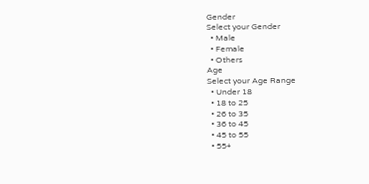Gender
Select your Gender
  • Male
  • Female
  • Others
Age
Select your Age Range
  • Under 18
  • 18 to 25
  • 26 to 35
  • 36 to 45
  • 45 to 55
  • 55+